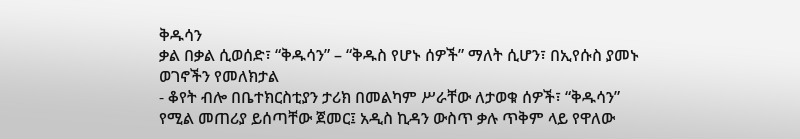ቅዱሳን
ቃል በቃል ሲወሰድ፣ “ቅዱሳን” – “ቅዱስ የሆኑ ሰዎች” ማለት ሲሆን፣ በኢየሱስ ያመኑ ወገኖችን የመለክታል
- ቆየት ብሎ በቤተክርስቲያን ታሪክ በመልካም ሥራቸው ለታወቁ ሰዎች፣ “ቅዱሳን” የሚል መጠሪያ ይሰጣቸው ጀመር፤ አዲስ ኪዳን ውስጥ ቃሉ ጥቅም ላይ የዋለው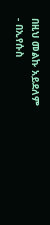በዚህ መልኩ አይደለም
- በኢየሱስ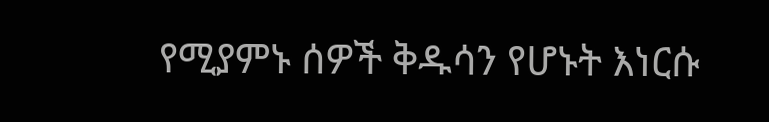የሚያምኑ ሰዎች ቅዱሳን የሆኑት እነርሱ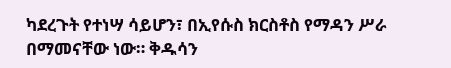ካደረጉት የተነሣ ሳይሆን፣ በኢየሱስ ክርስቶስ የማዳን ሥራ በማመናቸው ነው። ቅዱሳን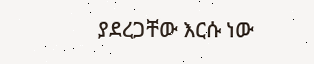ያደረጋቸው እርሱ ነው